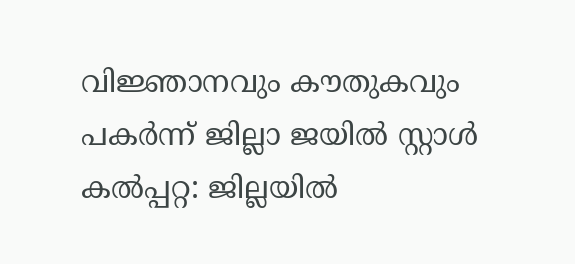വിജ്ഞാനവും കൗതുകവും പകർന്ന് ജില്ലാ ജയിൽ സ്റ്റാൾ
കൽപ്പറ്റ: ജില്ലയിൽ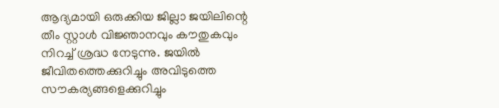ആദ്യമായി ഒരുക്കിയ ജില്ലാ ജയിലിന്റെ തീം സ്റ്റാൾ വിജ്ഞാനവും കൗതുകവും നിറച്ച് ശ്രദ്ധ നേടുന്നു. ജയിൽ ജീവിതത്തെക്കുറിച്ചും അവിടുത്തെ സൗകര്യങ്ങളെക്കുറിച്ചും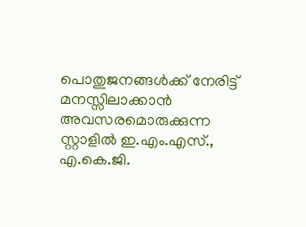പൊതുജനങ്ങൾക്ക് നേരിട്ട് മനസ്സിലാക്കാൻ അവസരമൊരുക്കുന്ന സ്റ്റാളിൽ ഇ.എം.എസ്., എ.കെ.ജി.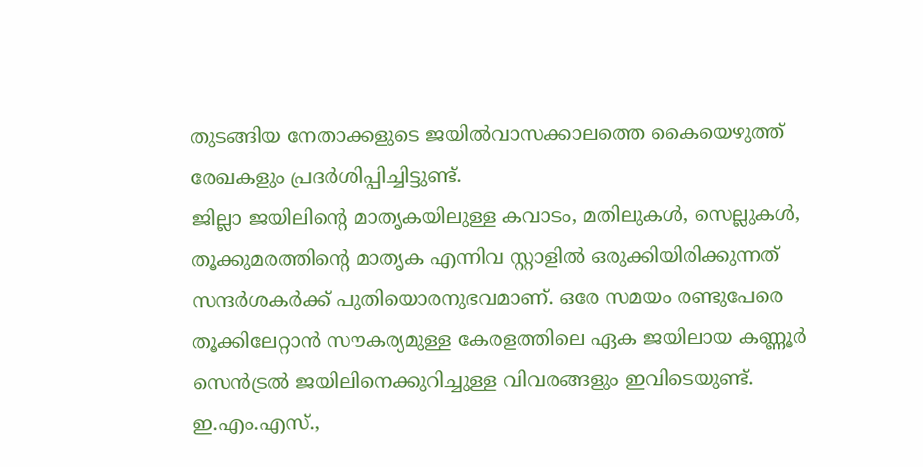തുടങ്ങിയ നേതാക്കളുടെ ജയിൽവാസക്കാലത്തെ കൈയെഴുത്ത് രേഖകളും പ്രദർശിപ്പിച്ചിട്ടുണ്ട്.
ജില്ലാ ജയിലിന്റെ മാതൃകയിലുള്ള കവാടം, മതിലുകൾ, സെല്ലുകൾ, തൂക്കുമരത്തിന്റെ മാതൃക എന്നിവ സ്റ്റാളിൽ ഒരുക്കിയിരിക്കുന്നത് സന്ദർശകർക്ക് പുതിയൊരനുഭവമാണ്. ഒരേ സമയം രണ്ടുപേരെ തൂക്കിലേറ്റാൻ സൗകര്യമുള്ള കേരളത്തിലെ ഏക ജയിലായ കണ്ണൂർ സെൻട്രൽ ജയിലിനെക്കുറിച്ചുള്ള വിവരങ്ങളും ഇവിടെയുണ്ട്.
ഇ.എം.എസ്.,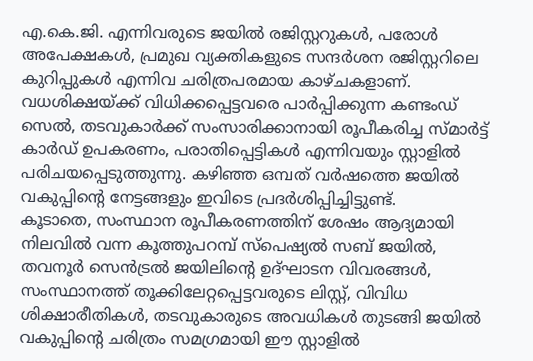എ.കെ.ജി. എന്നിവരുടെ ജയിൽ രജിസ്റ്ററുകൾ, പരോൾ അപേക്ഷകൾ, പ്രമുഖ വ്യക്തികളുടെ സന്ദർശന രജിസ്റ്ററിലെ കുറിപ്പുകൾ എന്നിവ ചരിത്രപരമായ കാഴ്ചകളാണ്. വധശിക്ഷയ്ക്ക് വിധിക്കപ്പെട്ടവരെ പാർപ്പിക്കുന്ന കണ്ടംഡ് സെൽ, തടവുകാർക്ക് സംസാരിക്കാനായി രൂപീകരിച്ച സ്മാർട്ട് കാർഡ് ഉപകരണം, പരാതിപ്പെട്ടികൾ എന്നിവയും സ്റ്റാളിൽ പരിചയപ്പെടുത്തുന്നു. കഴിഞ്ഞ ഒമ്പത് വർഷത്തെ ജയിൽ വകുപ്പിന്റെ നേട്ടങ്ങളും ഇവിടെ പ്രദർശിപ്പിച്ചിട്ടുണ്ട്.
കൂടാതെ, സംസ്ഥാന രൂപീകരണത്തിന് ശേഷം ആദ്യമായി നിലവിൽ വന്ന കൂത്തുപറമ്പ് സ്പെഷ്യൽ സബ് ജയിൽ, തവനൂർ സെൻട്രൽ ജയിലിന്റെ ഉദ്ഘാടന വിവരങ്ങൾ, സംസ്ഥാനത്ത് തൂക്കിലേറ്റപ്പെട്ടവരുടെ ലിസ്റ്റ്, വിവിധ ശിക്ഷാരീതികൾ, തടവുകാരുടെ അവധികൾ തുടങ്ങി ജയിൽ വകുപ്പിന്റെ ചരിത്രം സമഗ്രമായി ഈ സ്റ്റാളിൽ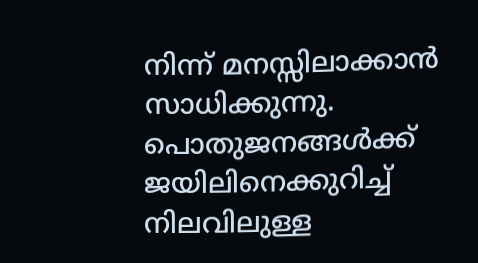നിന്ന് മനസ്സിലാക്കാൻ സാധിക്കുന്നു. പൊതുജനങ്ങൾക്ക് ജയിലിനെക്കുറിച്ച് നിലവിലുള്ള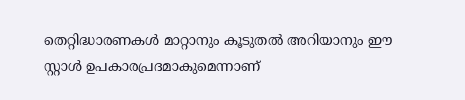തെറ്റിദ്ധാരണകൾ മാറ്റാനും കൂടുതൽ അറിയാനും ഈ സ്റ്റാൾ ഉപകാരപ്രദമാകുമെന്നാണ്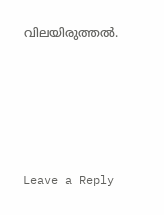വിലയിരുത്തൽ.





Leave a Reply